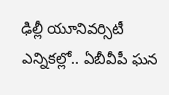ఢిల్లీ యూనివర్సిటీ ఎన్నికల్లో.. ఏబీవీపీ ఘన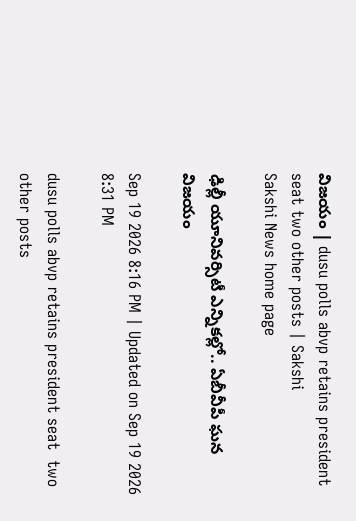విజయం | dusu polls abvp retains president seat two other posts | Sakshi
Sakshi News home page

ఢిల్లీ యూనివర్సిటీ ఎన్నికల్లో.. ఏబీవీపీ ఘన విజయం

Sep 19 2026 8:16 PM | Updated on Sep 19 2026 8:31 PM

dusu polls abvp retains president seat  two other posts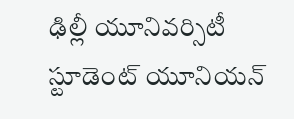ఢిల్లీ యూనివర్సిటీ స్టూడెంట్ యూనియన్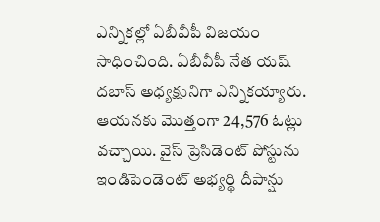ఎన్నికల్లో ఏబీవీపీ విజయం సాధించింది. ఏబీవీపీ నేత యష్ దబాస్ అధ్యక్షునిగా ఎన్నికయ్యారు. ఆయనకు మెుత్తంగా 24,576 ఓట్లు వచ్చాయి. వైస్ ప్రెసిడెంట్ పోస్టును ఇండిపెండెంట్ అభ్యర్థి దీపాన్షు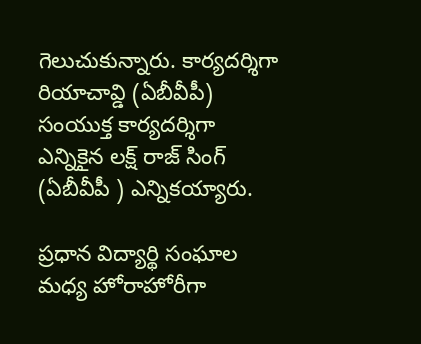గెలుచుకున్నారు. కార్యదర్శిగా  రియాచావ్డి (ఏబీవీపీ) సంయుక్త కార్యదర్శిగా ఎన్నికైన లక్ష్ రాజ్ సింగ్ (ఏబీవీపీ ) ఎన్నికయ్యారు.

ప్రధాన విద్యార్థి సంఘాల మధ్య హోరాహోరీగా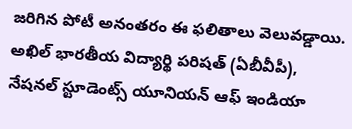జరిగిన పోటీ అనంతరం ఈ ఫలితాలు వెలువడ్డాయి. అఖిల్ భారతీయ విద్యార్థి పరిషత్ (ఏబీవీపీ), నేషనల్ స్టూడెంట్స్ యూనియన్ ఆఫ్ ఇండియా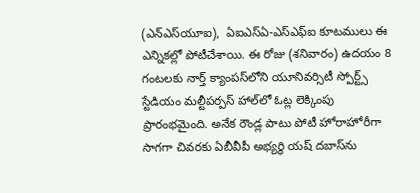(ఎన్‌ఎస్‌యూఐ),  ఏఐఎస్ఏ-ఎస్ఎఫ్ఐ కూటములు ఈ ఎన్నికల్లో పోటీచేశాయి. ఈ రోజు (శనివారం) ఉదయం 8 గంటలకు నార్త్ క్యాంపస్‌లోని యూనివర్సిటీ స్పోర్ట్స్ స్టేడియం మల్టీపర్పస్ హాల్‌లో ఓట్ల లెక్కింపు ప్రారంభమైంది. అనేక రౌండ్ల పాటు పోటీ హోరాహోరీగా సాగగా చివరకు ఏబీవీపీ అభ్యర్థి యష్‌ దబాస్‌ను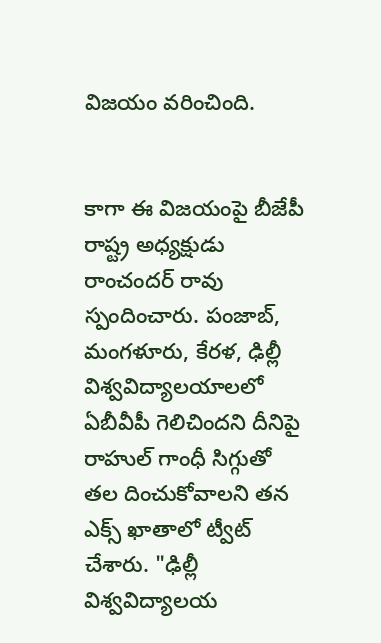విజయం వరించింది.


కాగా ఈ విజయంపై బీజేపీ రాష్ట్ర అధ్యక్షుడు రాంచందర్‌ రావు స్పందించారు. పంజాబ్, మంగళూరు, కేరళ, ఢిల్లీ విశ్వవిద్యాలయాలలో ఏబీవీపీ గెలిచిందని దీనిపై రాహుల్ గాంధీ సిగ్గుతో తల దించుకోవాలని తన ఎక్స్ ఖాతాలో ట్వీట్ చేశారు. "ఢిల్లీ విశ్వవిద్యాలయ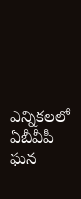ఎన్నికలలో ఏబీవీపీ ఘన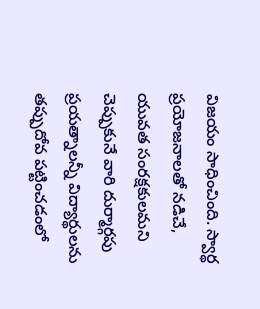విజయం సాధించింది. స్వార్థ ప్రయోజనాలతో నడిచే, యువత సంరక్షకులమని చెప్పుకునే వారి దుర్మార్గపు ప్రయత్నాలన్నీ విద్యార్థులను తప్పుదోవ పట్టించడంలో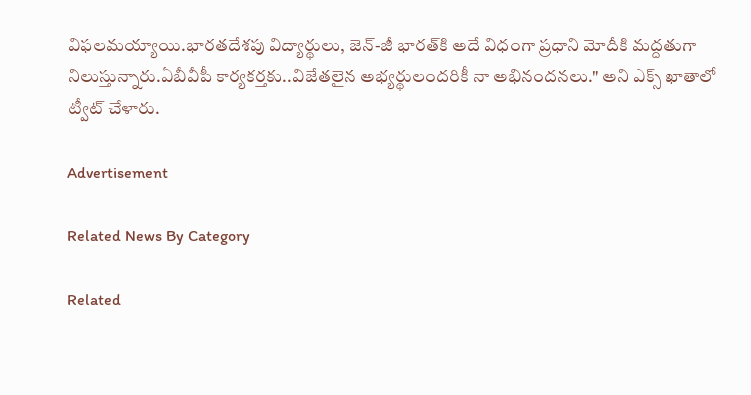విఫలమయ్యాయి.భారతదేశపు విద్యార్థులు, జెన్‌-జీ భారత్‌కి అదే విధంగా ప్రధాని మోదీకి మద్దతుగా నిలుస్తున్నారు.ఏబీవీపీ కార్యకర్తకు..విజేతలైన అభ్యర్థులందరికీ నా అభినందనలు." అని ఎక్స్‌ ఖాతాలో ట్వీట్‌ చేళారు.

Advertisement

Related News By Category

Related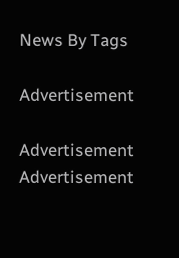News By Tags

Advertisement

Advertisement
Advertisement